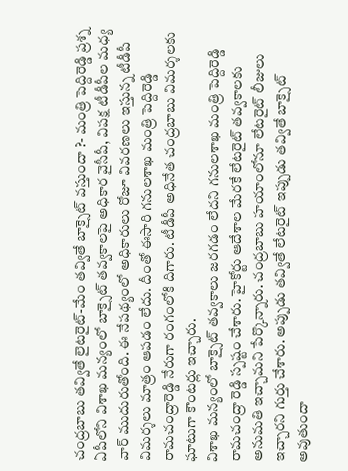చంద్రబాబు తవ్వితే లైటరైట్-మేం తవ్వితే బాక్సైట్ వస్తుందా ?- మంత్రి పెద్దిరెడ్డి ప్రశ్న
ఏపీలోని విశాఖ మన్యంలో బాక్సైట్ తవ్వకాలపై అధికార వైసీపీ, విపక్ష టీడీపీల మధ్య వార్ ముదురుతోంది. ఈ నేపథ్యంలో అధికారులు రోజూ వివరణలు ఇస్తున్న టీడీపీ విమర్శలు మాత్రం ఆపడం లేదు. దీంతో ఈసారి గనులశాఖ మంత్రి పెద్దిరెడ్డి రామచంద్రారెడ్డి నేరుగా రంగంలోకి దిగారు. టీడీపీ అధినేత చంద్రబాబు విమర్శలకు ఘాటుగా కౌంటర్లు ఇచ్చారు.
విశాఖ మన్యంలో బాక్సైట్ తవ్వకాలు జరగడం లేదని గనులశాఖ మంత్రి పెద్దిరెడ్డి రామచంద్రా రెడ్డి స్పష్టం చేశారు. హైకోర్టు ఆదేశాల మేరకే లేటరైట్ తవ్వకాలకు అనుమతి ఇచ్చామని పేర్కొన్నారు. చంద్రబాబు హయాంలోనూ లేటరైట్ లీజులు ఇచ్చారని గుర్తు చేశారు. అప్పుడు తవ్వితే లేటరైట్ ఇప్పుడు తవ్వితే బాక్సైట్ అవుతుందా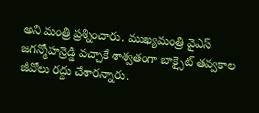అని మంత్రి ప్రశ్నించారు. ముఖ్యమంత్రి వైఎస్ జగన్మోహన్రెడ్డి వచ్చాకే శాశ్వతంగా బాక్సైట్ తవ్వకాల జీవోలు రద్దు చేశారన్నారు.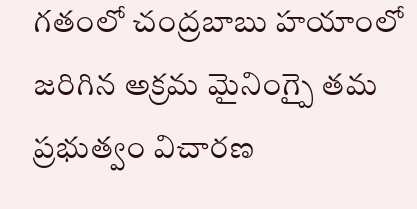గతంలో చంద్రబాబు హయాంలో జరిగిన అక్రమ మైనింగ్పై తమ ప్రభుత్వం విచారణ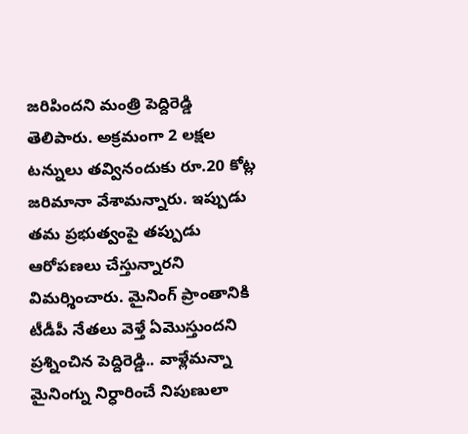జరిపిందని మంత్రి పెద్దిరెడ్డి
తెలిపారు. అక్రమంగా 2 లక్షల టన్నులు తవ్వినందుకు రూ.20 కోట్ల జరిమానా వేశామన్నారు. ఇప్పుడు తమ ప్రభుత్వంపై తప్పుడు ఆరోపణలు చేస్తున్నారని విమర్శించారు. మైనింగ్ ప్రాంతానికి టీడీపీ నేతలు వెళ్తే ఏమొస్తుందని ప్రశ్నించిన పెద్దిరెడ్డి.. వాళ్లేమన్నా మైనింగ్ను నిర్ధారించే నిపుణులా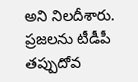అని నిలదీశారు. ప్రజలను టీడీపీ తప్పుదోవ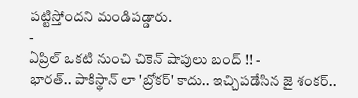పట్టిస్తోందని మండిపడ్డారు.
-
ఏప్రిల్ ఒకటి నుంచి చికెన్ షాపులు బంద్ !! -
భారత్.. పాకిస్థాన్ లా 'బ్రోకర్' కాదు.. ఇచ్చిపడేసిన జై శంకర్..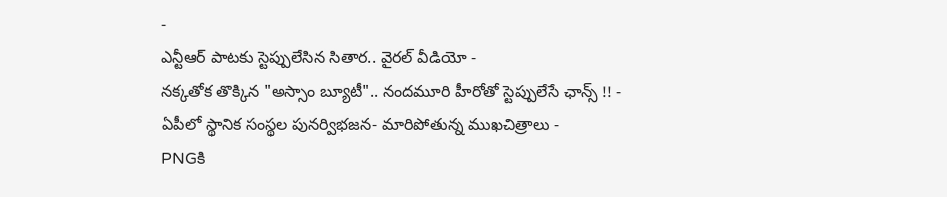-
ఎన్టీఆర్ పాటకు స్టెప్పులేసిన సితార.. వైరల్ వీడియో -
నక్కతోక తొక్కిన "అస్సాం బ్యూటీ".. నందమూరి హీరోతో స్టెప్పులేసే ఛాన్స్ !! -
ఏపీలో స్థానిక సంస్థల పునర్విభజన- మారిపోతున్న ముఖచిత్రాలు -
PNGకి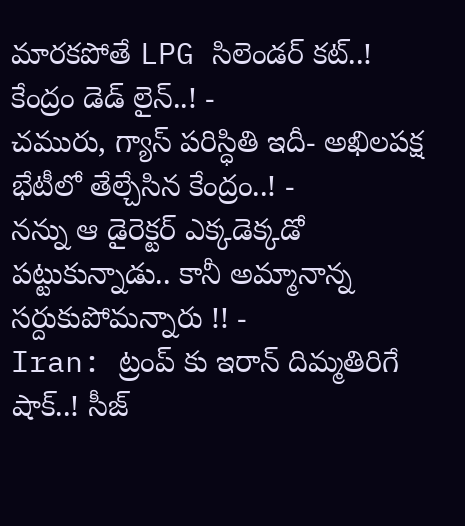మారకపోతే LPG సిలెండర్ కట్..! కేంద్రం డెడ్ లైన్..! -
చమురు, గ్యాస్ పరిస్ధితి ఇదీ- అఖిలపక్ష భేటీలో తేల్చేసిన కేంద్రం..! -
నన్ను ఆ డైరెక్టర్ ఎక్కడెక్కడో పట్టుకున్నాడు.. కానీ అమ్మానాన్న సర్దుకుపోమన్నారు !! -
Iran: ట్రంప్ కు ఇరాన్ దిమ్మతిరిగే షాక్..! సీజ్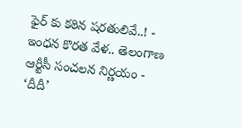ఫైర్ కు కఠిన షరతులివే..! -
ఇంధన కొరత వేళ.. తెలంగాణ ఆర్టీసీ సంచలన నిర్ణయం -
‘దీదీ’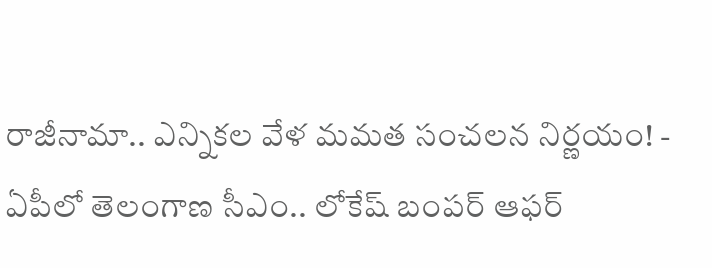రాజీనామా.. ఎన్నికల వేళ మమత సంచలన నిర్ణయం! -
ఏపీలో తెలంగాణ సీఎం.. లోకేష్ బంపర్ ఆఫర్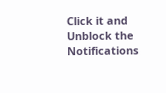Click it and Unblock the Notifications